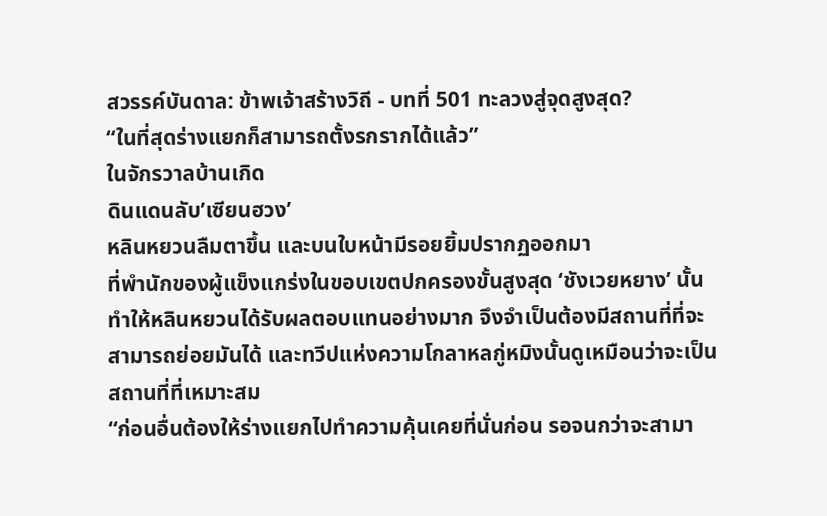สวรรค์บันดาล: ข้าพเจ้าสร้างวิถี - บทที่ 501 ทะลวงสู่จุดสูงสุด?
“ในที่สุดร่างแยกก็สามารถตั้งรกรากได้แล้ว”
ในจักรวาลบ้านเกิด
ดินแดนลับ’เซียนฮวง’
หลินหยวนลืมตาขึ้น และบนใบหน้ามีรอยยิ้มปรากฏออกมา
ที่พำนักของผู้แข็งแกร่งในขอบเขตปกครองขั้นสูงสุด ‘ชังเวยหยาง’ นั้น
ทำให้หลินหยวนได้รับผลตอบแทนอย่างมาก จึงจำเป็นต้องมีสถานที่ที่จะ
สามารถย่อยมันได้ และทวีปแห่งความโกลาหลกู่หมิงนั้นดูเหมือนว่าจะเป็น
สถานที่ที่เหมาะสม
“ก่อนอื่นต้องให้ร่างแยกไปทำความคุ้นเคยที่นั่นก่อน รอจนกว่าจะสามา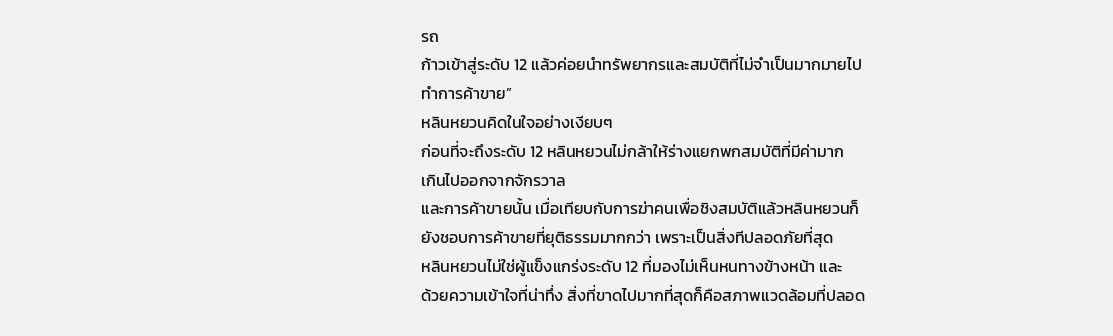รถ
ก้าวเข้าสู่ระดับ 12 แล้วค่อยนำทรัพยากรและสมบัติที่ไม่จำเป็นมากมายไป
ทำการค้าขาย”
หลินหยวนคิดในใจอย่างเงียบๆ
ก่อนที่จะถึงระดับ 12 หลินหยวนไม่กล้าให้ร่างแยกพกสมบัติที่มีค่ามาก
เกินไปออกจากจักรวาล
และการค้าขายนั้น เมื่อเทียบกับการฆ่าคนเพื่อชิงสมบัติแล้วหลินหยวนก็
ยังชอบการค้าขายที่ยุติธรรมมากกว่า เพราะเป็นสิ่งทีปลอดภัยที่สุด
หลินหยวนไม่ใช่ผู้แข็งแกร่งระดับ 12 ที่มองไม่เห็นหนทางข้างหน้า และ
ด้วยความเข้าใจที่น่าทึ่ง สิ่งที่ขาดไปมากที่สุดก็คือสภาพแวดล้อมที่ปลอด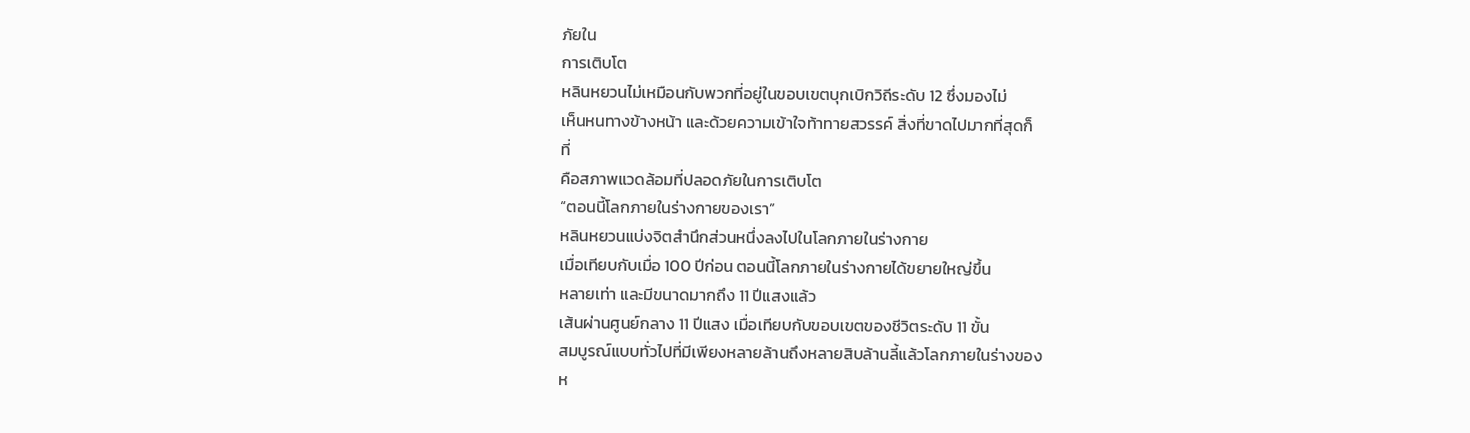ภัยใน
การเติบโต
หลินหยวนไม่เหมือนกับพวกที่อยู่ในขอบเขตบุกเบิกวิถีระดับ 12 ซึ่งมองไม่
เห็นหนทางข้างหน้า และด้วยความเข้าใจท้าทายสวรรค์ สิ่งที่ขาดไปมากที่สุดก็
ที่
คือสภาพแวดล้อมที่ปลอดภัยในการเติบโต
“ตอนนี้โลกภายในร่างกายของเรา”
หลินหยวนแบ่งจิตสำนึกส่วนหนึ่งลงไปในโลกภายในร่างกาย
เมื่อเทียบกับเมื่อ 100 ปีก่อน ตอนนี้โลกภายในร่างกายได้ขยายใหญ่ขึ้น
หลายเท่า และมีขนาดมากถึง 11 ปีแสงแล้ว
เส้นผ่านศูนย์กลาง 11 ปีแสง เมื่อเทียบกับขอบเขตของชีวิตระดับ 11 ขั้น
สมบูรณ์แบบทั่วไปที่มีเพียงหลายล้านถึงหลายสิบล้านลี้แล้วโลกภายในร่างของ
ห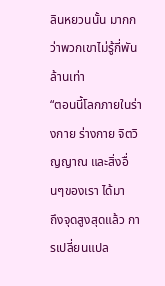ลินหยวนนั้น มากกว่าพวกเขาไม่รู้กี่พันล้านเท่า
“ตอนนี้โลกภายในร่างกาย ร่างกาย จิตวิญญาณ และสิ่งอื่นๆของเรา ได้มา
ถึงจุดสูงสุดแล้ว การเปลี่ยนแปล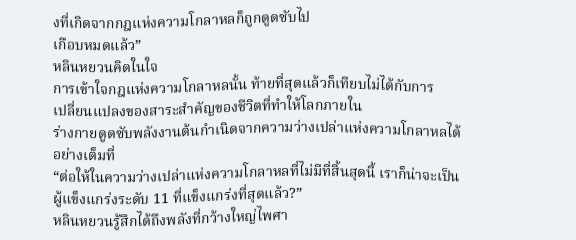งที่เกิดจากกฎแห่งความโกลาหลก็ถูกดูดซับไป
เกือบหมดแล้ว”
หลินหยวนคิดในใจ
การเข้าใจกฎแห่งความโกลาหลนั้น ท้ายที่สุดแล้วก็เทียบไม่ได้กับการ
เปลี่ยนแปลงของสาระสำคัญของชีวิตที่ทำให้โลกภายใน
ร่างกายดูดซับพลังงานต้นกำเนิดจากความว่างเปล่าแห่งความโกลาหลได้
อย่างเต็มที่
“ต่อให้ในความว่างเปล่าแห่งความโกลาหลที่ไม่มีที่สิ้นสุดนี้ เราก็น่าจะเป็น
ผู้แข็งแกร่งระดับ 11 ที่แข็งแกร่งที่สุดแล้ว?”
หลินหยวนรู้สึกได้ถึงพลังที่กว้างใหญ่ไพศา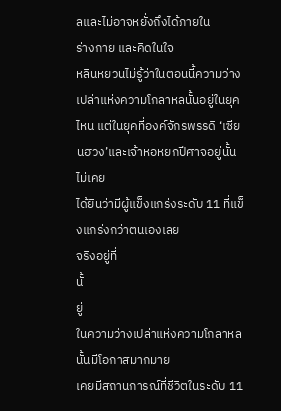ลและไม่อาจหยั่งถึงได้ภายใน
ร่างกาย และคิดในใจ
หลินหยวนไม่รู้ว่าในตอนนี้ความว่างเปล่าแห่งความโกลาหลนั้นอยู่ในยุค
ไหน แต่ในยุคที่องค์จักรพรรดิ ‘เซียนฮวง’และเจ้าหอหยกปีศาจอยู่นั้น ไม่เคย
ได้ยินว่ามีผู้แข็งแกร่งระดับ 11 ที่แข็งแกร่งกว่าตนเองเลย
จริงอยู่ที่
นั้
ยู่
ในความว่างเปล่าแห่งความโกลาหลนั้นมีโอกาสมากมาย
เคยมีสถานการณ์ที่ชีวิตในระดับ 11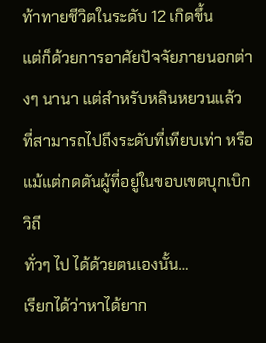ท้าทายชีวิตในระดับ 12 เกิดขึ้น
แต่ก็ด้วยการอาศัยปัจจัยภายนอกต่างๆ นานา แต่สำหรับหลินหยวนแล้ว
ที่สามารถไปถึงระดับที่เทียบเท่า หรือแม้แต่กดดันผู้ที่อยู่ในขอบเขตบุกเบิกวิถี
ทั่วๆ ไป ได้ด้วยตนเองนั้น…
เรียกได้ว่าหาได้ยาก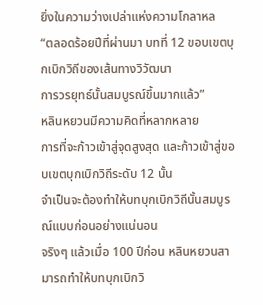ยิ่งในความว่างเปล่าแห่งความโกลาหล
“ตลอดร้อยปีที่ผ่านมา บทที่ 12 ขอบเขตบุกเบิกวิถีของเส้นทางวิวัฒนา
การวรยุทธ์นั้นสมบูรณ์ขึ้นมากแล้ว”
หลินหยวนมีความคิดที่หลากหลาย
การที่จะก้าวเข้าสู่จุดสูงสุด และก้าวเข้าสู่ขอบเขตบุกเบิกวิถีระดับ 12 นั้น
จำเป็นจะต้องทำให้บทบุกเบิกวิถีนั้นสมบูรณ์แบบก่อนอย่างแน่นอน
จริงๆ แล้วเมื่อ 100 ปีก่อน หลินหยวนสามารถทำให้บทบุกเบิกวิ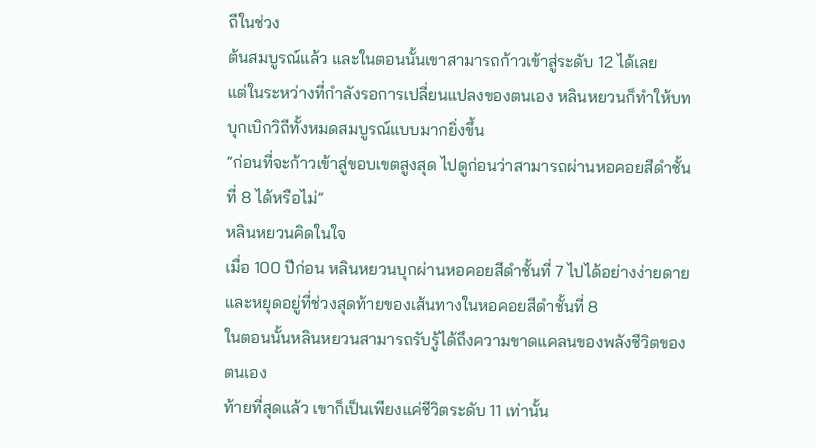ถีในช่วง
ต้นสมบูรณ์แล้ว และในตอนนั้นเขาสามารถก้าวเข้าสู่ระดับ 12 ได้เลย
แต่ในระหว่างที่กำลังรอการเปลี่ยนแปลงของตนเอง หลินหยวนก็ทำให้บท
บุกเบิกวิถีทั้งหมดสมบูรณ์แบบมากยิ่งขึ้น
“ก่อนที่จะก้าวเข้าสู่ขอบเขตสูงสุด ไปดูก่อนว่าสามารถผ่านหอคอยสีดำชั้น
ที่ 8 ได้หรือไม่”
หลินหยวนคิดในใจ
เมื่อ 100 ปีก่อน หลินหยวนบุกผ่านหอคอยสีดำชั้นที่ 7 ไปได้อย่างง่ายดาย
และหยุดอยู่ที่ช่วงสุดท้ายของเส้นทางในหอคอยสีดำชั้นที่ 8
ในตอนนั้นหลินหยวนสามารถรับรู้ได้ถึงความขาดแคลนของพลังชีวิตของ
ตนเอง
ท้ายที่สุดแล้ว เขาก็เป็นเพียงแค่ชีวิตระดับ 11 เท่านั้น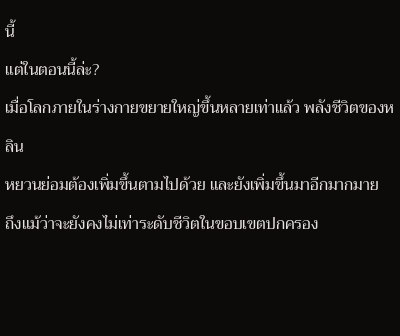นี้
แต่ในตอนนี้ล่ะ?
เมื่อโลกภายในร่างกายขยายใหญ่ขึ้นหลายเท่าแล้ว พลังชีวิตของหลิน
หยวนย่อมต้องเพิ่มขึ้นตามไปด้วย และยังเพิ่มขึ้นมาอีกมากมาย
ถึงแม้ว่าจะยังคงไม่เท่าระดับชีวิตในขอบเขตปกครอง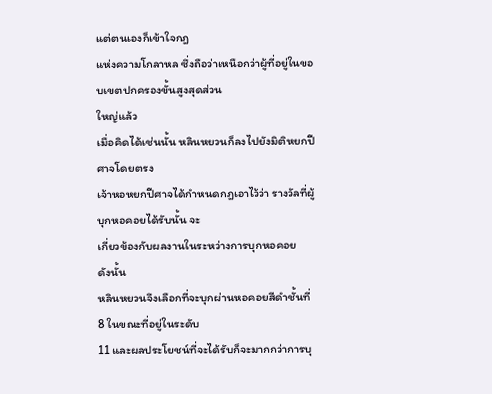แต่ตนเองก็เข้าใจกฎ
แห่งความโกลาหล ซึ่งถือว่าเหนือกว่าผู้ที่อยู่ในขอบเขตปกครองขั้นสูงสุดส่วน
ใหญ่แล้ว
เมื่อคิดได้เช่นนั้น หลินหยวนก็ลงไปยังมิติหยกปีศาจโดยตรง
เจ้าหอหยกปีศาจได้กำหนดกฎเอาไว้ว่า รางวัลที่ผู้บุกหอคอยได้รับนั้น จะ
เกี่ยวข้องกับผลงานในระหว่างการบุกหอคอย
ดังนั้น
หลินหยวนจึงเลือกที่จะบุกผ่านหอคอยสีดำชั้นที่ 8 ในขณะที่อยู่ในระดับ
11 และผลประโยชน์ที่จะได้รับก็จะมากกว่าการบุ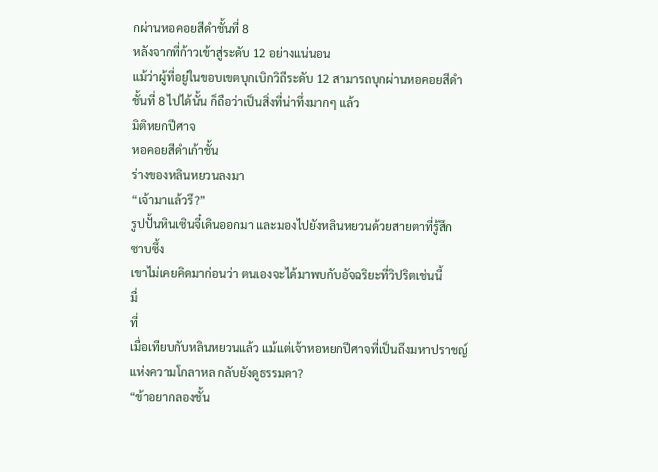กผ่านหอคอยสีดำชั้นที่ 8
หลังจากที่ก้าวเข้าสู่ระดับ 12 อย่างแน่นอน
แม้ว่าผู้ที่อยู่ในขอบเขตบุกเบิกวิถีระดับ 12 สามารถบุกผ่านหอคอยสีดำ
ชั้นที่ 8 ไปได้นั้น ก็ถือว่าเป็นสิ่งที่น่าทึ่งมากๆ แล้ว
มิติหยกปีศาจ
หอคอยสีดำเก้าชั้น
ร่างของหลินหยวนลงมา
“เจ้ามาแล้วรึ?”
รูปปั้นหินเซินจี๋เดินออกมา และมองไปยังหลินหยวนด้วยสายตาที่รู้สึก
ซาบซึ้ง
เขาไม่เคยคิดมาก่อนว่า ตนเองจะได้มาพบกับอัจฉริยะที่วิปริตเช่นนี้
มื่
ที่
เมื่อเทียบกับหลินหยวนแล้ว แม้แต่เจ้าหอหยกปีศาจที่เป็นถึงมหาปราชญ์
แห่งความโกลาหล กลับยังดูธรรมดา?
“ข้าอยากลองชั้น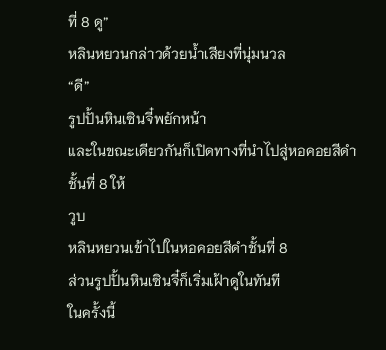ที่ 8 ดู”
หลินหยวนกล่าวด้วยน้ำเสียงที่นุ่มนวล
“ดี”
รูปปั้นหินเซินจี๋พยักหน้า
และในขณะเดียวกันก็เปิดทางที่นำไปสู่หอคอยสีดำชั้นที่ 8 ให้
วูบ
หลินหยวนเข้าไปในหอคอยสีดำชั้นที่ 8
ส่วนรูปปั้นหินเซินจี๋ก็เริ่มเฝ้าดูในทันที
ในครั้งนี้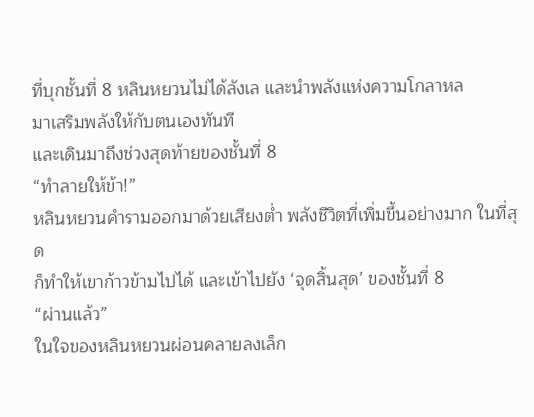ที่บุกชั้นที่ 8 หลินหยวนไม่ได้ลังเล และนำพลังแห่งความโกลาหล
มาเสริมพลังให้กับตนเองทันที
และเดินมาถึงช่วงสุดท้ายของชั้นที่ 8
“ทำลายให้ข้า!”
หลินหยวนคำรามออกมาด้วยเสียงต่ำ พลังชีวิตที่เพิ่มขึ้นอย่างมาก ในที่สุด
ก็ทำให้เขาก้าวข้ามไปได้ และเข้าไปยัง ‘จุดสิ้นสุด’ ของชั้นที่ 8
“ผ่านแล้ว”
ในใจของหลินหยวนผ่อนคลายลงเล็ก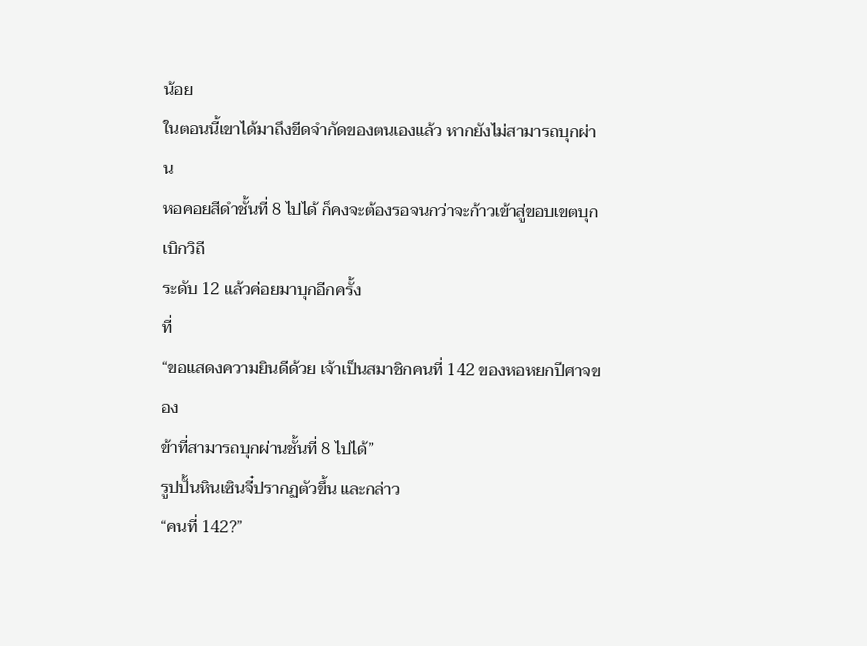น้อย
ในตอนนี้เขาได้มาถึงขีดจำกัดของตนเองแล้ว หากยังไม่สามารถบุกผ่าน
หอคอยสีดำชั้นที่ 8 ไปได้ ก็คงจะต้องรอจนกว่าจะก้าวเข้าสู่ขอบเขตบุกเบิกวิถี
ระดับ 12 แล้วค่อยมาบุกอีกครั้ง
ที่
“ขอแสดงความยินดีด้วย เจ้าเป็นสมาชิกคนที่ 142 ของหอหยกปีศาจของ
ข้าที่สามารถบุกผ่านชั้นที่ 8 ไปได้”
รูปปั้นหินเซินจี๋ปรากฏตัวขึ้น และกล่าว
“คนที่ 142?”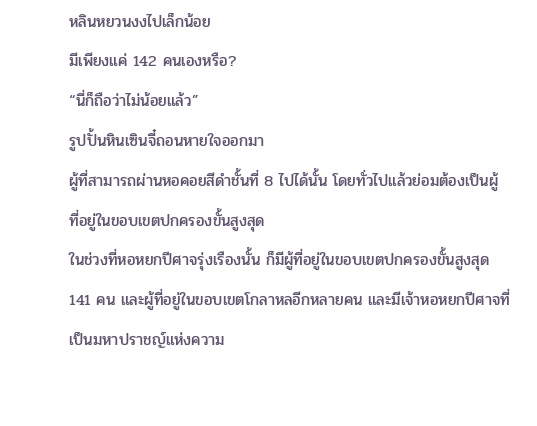หลินหยวนงงไปเล็กน้อย
มีเพียงแค่ 142 คนเองหรือ?
“นี่ก็ถือว่าไม่น้อยแล้ว”
รูปปั้นหินเซินจี๋ถอนหายใจออกมา
ผู้ที่สามารถผ่านหอคอยสีดำชั้นที่ 8 ไปได้นั้น โดยทั่วไปแล้วย่อมต้องเป็นผู้
ที่อยู่ในขอบเขตปกครองขั้นสูงสุด
ในช่วงที่หอหยกปีศาจรุ่งเรืองนั้น ก็มีผู้ที่อยู่ในขอบเขตปกครองขั้นสูงสุด
141 คน และผู้ที่อยู่ในขอบเขตโกลาหลอีกหลายคน และมีเจ้าหอหยกปีศาจที่
เป็นมหาปราชญ์แห่งความ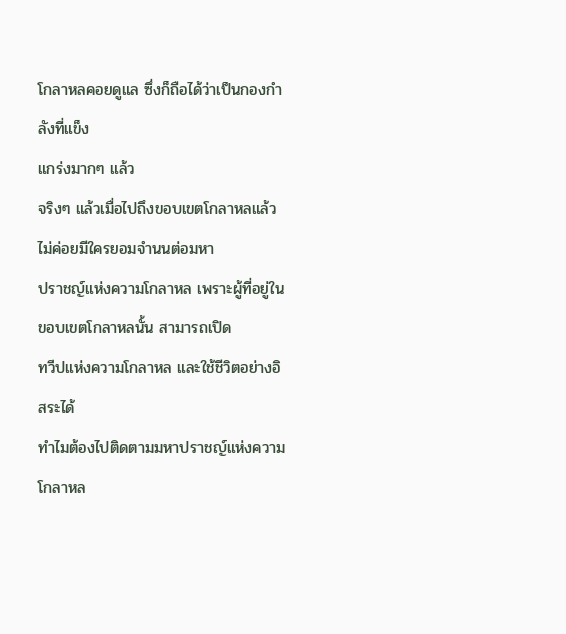โกลาหลคอยดูแล ซึ่งก็ถือได้ว่าเป็นกองกำลังที่แข็ง
แกร่งมากๆ แล้ว
จริงๆ แล้วเมื่อไปถึงขอบเขตโกลาหลแล้ว ไม่ค่อยมีใครยอมจำนนต่อมหา
ปราชญ์แห่งความโกลาหล เพราะผู้ที่อยู่ในขอบเขตโกลาหลนั้น สามารถเปิด
ทวีปแห่งความโกลาหล และใช้ชีวิตอย่างอิสระได้
ทำไมต้องไปติดตามมหาปราชญ์แห่งความโกลาหล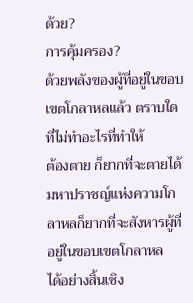ด้วย?
การคุ้มครอง?
ด้วยพลังของผู้ที่อยู่ในขอบเขตโกลาหลแล้ว ตราบใดที่ไม่ทำอะไรที่ทำให้
ต้องตาย ก็ยากที่จะตายได้
มหาปราชญ์แห่งความโกลาหลก็ยากที่จะสังหารผู้ที่อยู่ในขอบเขตโกลาหล
ได้อย่างสิ้นเชิง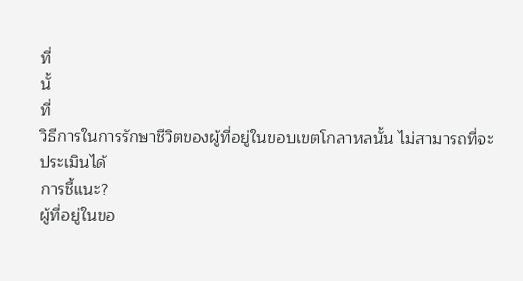ที่
นั้
ที่
วิธีการในการรักษาชีวิตของผู้ที่อยู่ในขอบเขตโกลาหลนั้น ไม่สามารถที่จะ
ประเมินได้
การชี้แนะ?
ผู้ที่อยู่ในขอ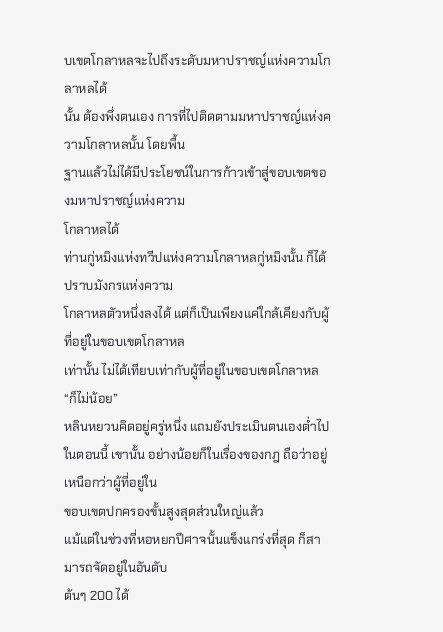บเขตโกลาหลจะไปถึงระดับมหาปราชญ์แห่งความโกลาหลได้
นั้น ต้องพึ่งตนเอง การที่ไปติดตามมหาปราชญ์แห่งความโกลาหลนั้น โดยพื้น
ฐานแล้วไม่ได้มีประโยชน์ในการก้าวเข้าสู่ขอบเขตของมหาปราชญ์แห่งความ
โกลาหลได้
ท่านกู่หมิงแห่งทวีปแห่งความโกลาหลกู่หมิงนั้น ก็ได้ปราบมังกรแห่งความ
โกลาหลตัวหนึ่งลงได้ แต่ก็เป็นเพียงแค่ใกล้เคียงกับผู้ที่อยู่ในขอบเขตโกลาหล
เท่านั้น ไม่ได้เทียบเท่ากับผู้ที่อยู่ในขอบเขตโกลาหล
“ก็ไม่น้อย”
หลินหยวนคิดอยู่ครู่หนึ่ง แถมยังประเมินตนเองต่ำไป
ในตอนนี้ เขานั้น อย่างน้อยก็ในเรื่องของกฎ ถือว่าอยู่เหนือกว่าผู้ที่อยู่ใน
ขอบเขตปกครองขั้นสูงสุดส่วนใหญ่แล้ว
แม้แต่ในช่วงที่หอหยกปีศาจนั้นแข็งแกร่งที่สุด ก็สามารถจัดอยู่ในอันดับ
ต้นๆ 200 ได้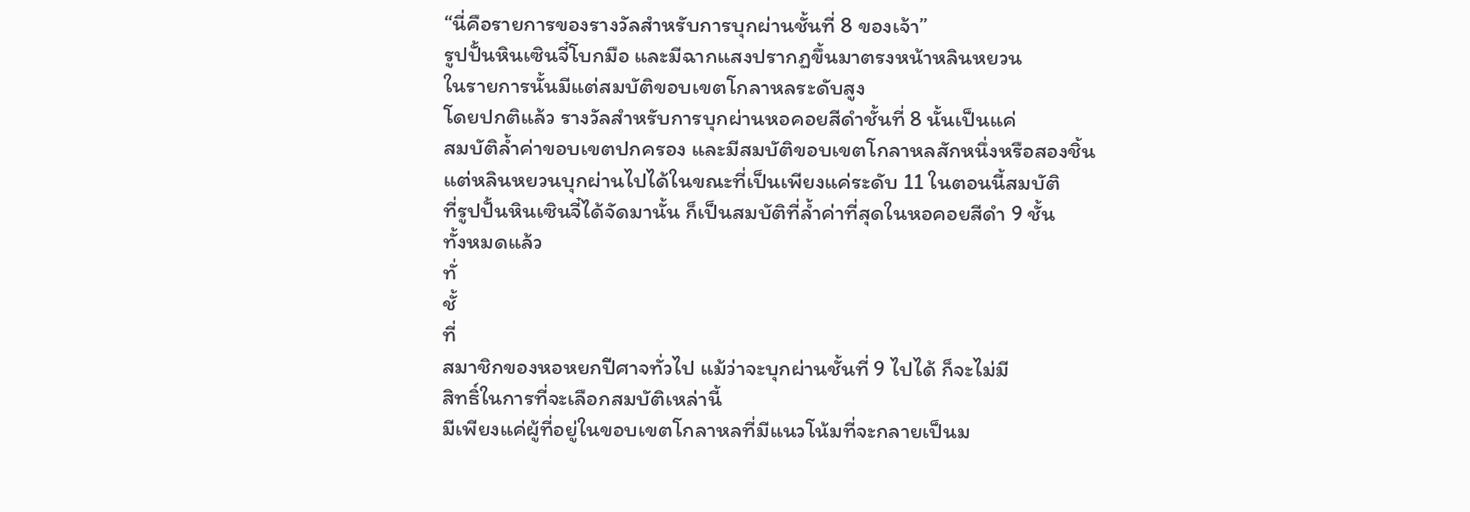“นี่คือรายการของรางวัลสำหรับการบุกผ่านชั้นที่ 8 ของเจ้า”
รูปปั้นหินเซินจี๋โบกมือ และมีฉากแสงปรากฏขึ้นมาตรงหน้าหลินหยวน
ในรายการนั้นมีแต่สมบัติขอบเขตโกลาหลระดับสูง
โดยปกติแล้ว รางวัลสำหรับการบุกผ่านหอคอยสีดำชั้นที่ 8 นั้นเป็นแค่
สมบัติล้ำค่าขอบเขตปกครอง และมีสมบัติขอบเขตโกลาหลสักหนึ่งหรือสองชิ้น
แต่หลินหยวนบุกผ่านไปได้ในขณะที่เป็นเพียงแค่ระดับ 11 ในตอนนี้สมบัติ
ที่รูปปั้นหินเซินจี๋ได้จัดมานั้น ก็เป็นสมบัติที่ล้ำค่าที่สุดในหอคอยสีดำ 9 ชั้น
ทั้งหมดแล้ว
ทั่
ชั้
ที่
สมาชิกของหอหยกปีศาจทั่วไป แม้ว่าจะบุกผ่านชั้นที่ 9 ไปได้ ก็จะไม่มี
สิทธิ์ในการที่จะเลือกสมบัติเหล่านี้
มีเพียงแค่ผู้ที่อยู่ในขอบเขตโกลาหลที่มีแนวโน้มที่จะกลายเป็นม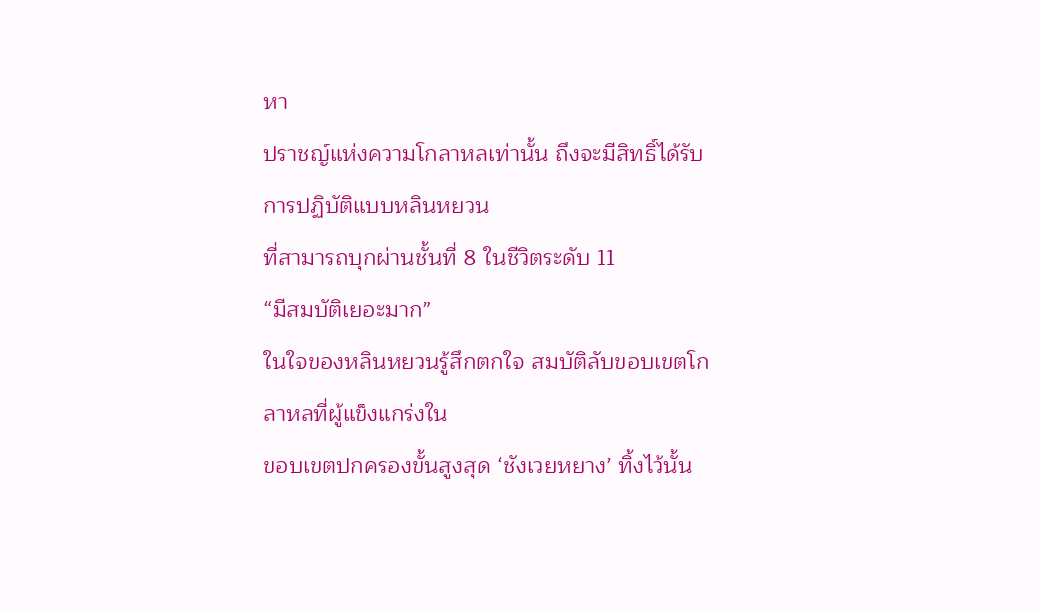หา
ปราชญ์แห่งความโกลาหลเท่านั้น ถึงจะมีสิทธิ์ได้รับการปฏิบัติแบบหลินหยวน
ที่สามารถบุกผ่านชั้นที่ 8 ในชีวิตระดับ 11
“มีสมบัติเยอะมาก”
ในใจของหลินหยวนรู้สึกตกใจ สมบัติลับขอบเขตโกลาหลที่ผู้แข็งแกร่งใน
ขอบเขตปกครองขั้นสูงสุด ‘ชังเวยหยาง’ ทิ้งไว้นั้น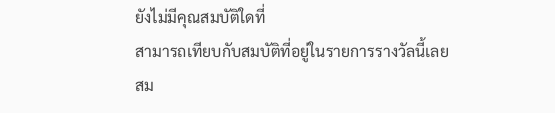ยังไม่มีคุณสมบัติใดที่
สามารถเทียบกับสมบัติที่อยู่ในรายการรางวัลนี้เลย
สม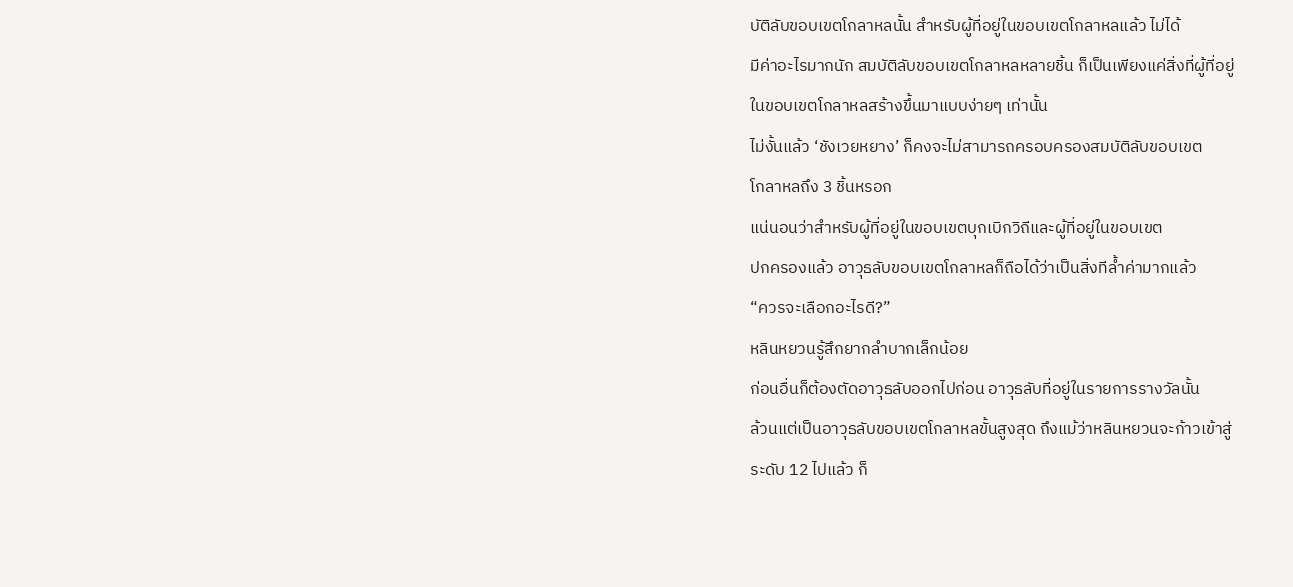บัติลับขอบเขตโกลาหลนั้น สำหรับผู้ที่อยู่ในขอบเขตโกลาหลแล้ว ไม่ได้
มีค่าอะไรมากนัก สมบัติลับขอบเขตโกลาหลหลายชิ้น ก็เป็นเพียงแค่สิ่งที่ผู้ที่อยู่
ในขอบเขตโกลาหลสร้างขึ้นมาแบบง่ายๆ เท่านั้น
ไม่งั้นแล้ว ‘ชังเวยหยาง’ ก็คงจะไม่สามารถครอบครองสมบัติลับขอบเขต
โกลาหลถึง 3 ชิ้นหรอก
แน่นอนว่าสำหรับผู้ที่อยู่ในขอบเขตบุกเบิกวิถีและผู้ที่อยู่ในขอบเขต
ปกครองแล้ว อาวุธลับขอบเขตโกลาหลก็ถือได้ว่าเป็นสิ่งทีล้ำค่ามากแล้ว
“ควรจะเลือกอะไรดี?”
หลินหยวนรู้สึกยากลำบากเล็กน้อย
ก่อนอื่นก็ต้องตัดอาวุธลับออกไปก่อน อาวุธลับที่อยู่ในรายการรางวัลนั้น
ล้วนแต่เป็นอาวุธลับขอบเขตโกลาหลขั้นสูงสุด ถึงแม้ว่าหลินหยวนจะก้าวเข้าสู่
ระดับ 12 ไปแล้ว ก็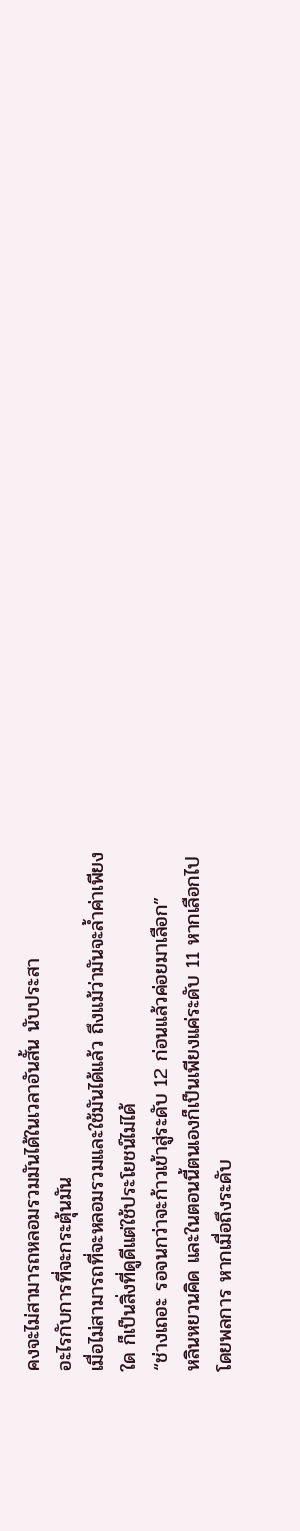คงจะไม่สามารถหลอมรวมมันได้ในเวลาอันสั้น นับประสา
อะไรกับการที่จะกระตุ้นมัน
เมื่อไม่สามารถที่จะหลอมรวมและใช้มันได้แล้ว ถึงแม้ว่ามันจะล้ำค่าเพียง
ใด ก็เป็นสิ่งที่ดูดีแต่ใช้ประโยชน์ไม่ได้
“ช่างเถอะ รอจนกว่าจะก้าวเข้าสู่ระดับ 12 ก่อนแล้วค่อยมาเลือก”
หลินหยวนคิด และในตอนนี้ตนเองก็เป็นเพียงแค่ระดับ 11 หากเลือกไป
โดยพลการ หากเมื่อถึงระดับ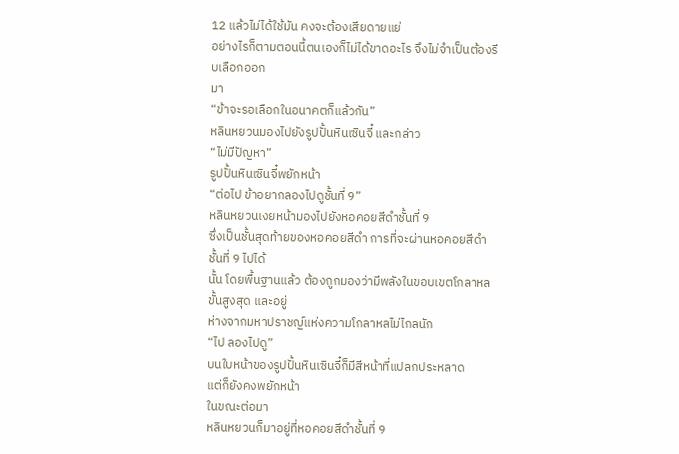12 แล้วไม่ได้ใช้มัน คงจะต้องเสียดายแย่
อย่างไรก็ตามตอนนี้ตนเองก็ไม่ได้ขาดอะไร จึงไม่จำเป็นต้องรีบเลือกออก
มา
“ข้าจะรอเลือกในอนาคตก็แล้วกัน”
หลินหยวนมองไปยังรูปปั้นหินเซินจี๋ และกล่าว
“ไม่มีปัญหา”
รูปปั้นหินเซินจี๋พยักหน้า
“ต่อไป ข้าอยากลองไปดูชั้นที่ 9”
หลินหยวนเงยหน้ามองไปยังหอคอยสีดำชั้นที่ 9
ซึ่งเป็นชั้นสุดท้ายของหอคอยสีดำ การที่จะผ่านหอคอยสีดำชั้นที่ 9 ไปได้
นั้น โดยพื้นฐานแล้ว ต้องถูกมองว่ามีพลังในขอบเขตโกลาหลขั้นสูงสุด และอยู่
ห่างจากมหาปราชญ์แห่งความโกลาหลไม่ไกลนัก
“ไป ลองไปดู”
บนใบหน้าของรูปปั้นหินเซินจี๋ก็มีสีหน้าที่แปลกประหลาด
แต่ก็ยังคงพยักหน้า
ในขณะต่อมา
หลินหยวนก็มาอยู่ที่หอคอยสีดำชั้นที่ 9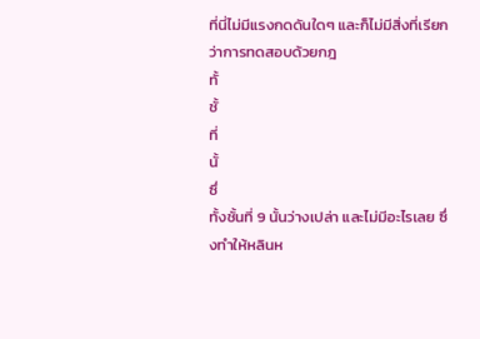ที่นี่ไม่มีแรงกดดันใดๆ และก็ไม่มีสิ่งที่เรียกว่าการทดสอบด้วยกฎ
ทั้
ชั้
ที่
นั้
ซึ่
ทั้งชั้นที่ 9 นั้นว่างเปล่า และไม่มีอะไรเลย ซึ่งทำให้หลินห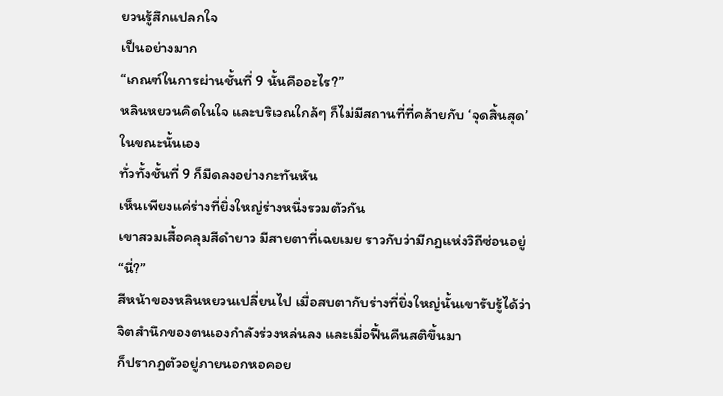ยวนรู้สึกแปลกใจ
เป็นอย่างมาก
“เกณฑ์ในการผ่านชั้นที่ 9 นั้นคืออะไร?”
หลินหยวนคิดในใจ และบริเวณใกล้ๆ ก็ไม่มีสถานที่ที่คล้ายกับ ‘จุดสิ้นสุด’
ในขณะนั้นเอง
ทั่วทั้งชั้นที่ 9 ก็มืดลงอย่างกะทันหัน
เห็นเพียงแค่ร่างที่ยิ่งใหญ่ร่างหนึ่งรวมตัวกัน
เขาสวมเสื้อคลุมสีดำยาว มีสายตาที่เฉยเมย ราวกับว่ามีกฎแห่งวิถีซ่อนอยู่
“นี่?”
สีหน้าของหลินหยวนเปลี่ยนไป เมื่อสบตากับร่างที่ยิ่งใหญ่นั้นเขารับรู้ได้ว่า
จิตสำนึกของตนเองกำลังร่วงหล่นลง และเมื่อฟื้นคืนสติขึ้นมา
ก็ปรากฏตัวอยู่ภายนอกหอคอย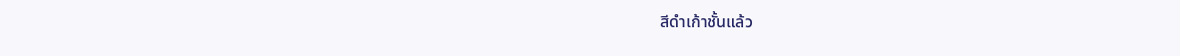สีดำเก้าชั้นแล้ว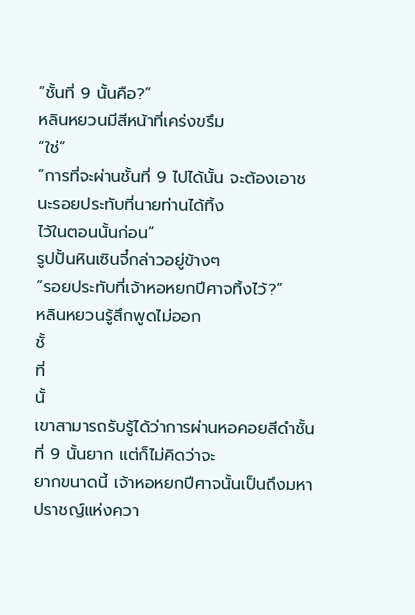“ชั้นที่ 9 นั้นคือ?”
หลินหยวนมีสีหน้าที่เคร่งขรึม
“ใช่”
“การที่จะผ่านชั้นที่ 9 ไปได้นั้น จะต้องเอาชนะรอยประทับที่นายท่านได้ทิ้ง
ไว้ในตอนนั้นก่อน”
รูปปั้นหินเซินจี๋กล่าวอยู่ข้างๆ
“รอยประทับที่เจ้าหอหยกปีศาจทิ้งไว้?”
หลินหยวนรู้สึกพูดไม่ออก
ชั้
ที่
นั้
เขาสามารถรับรู้ได้ว่าการผ่านหอคอยสีดำชั้นที่ 9 นั้นยาก แต่ก็ไม่คิดว่าจะ
ยากขนาดนี้ เจ้าหอหยกปีศาจนั้นเป็นถึงมหาปราชญ์แห่งควา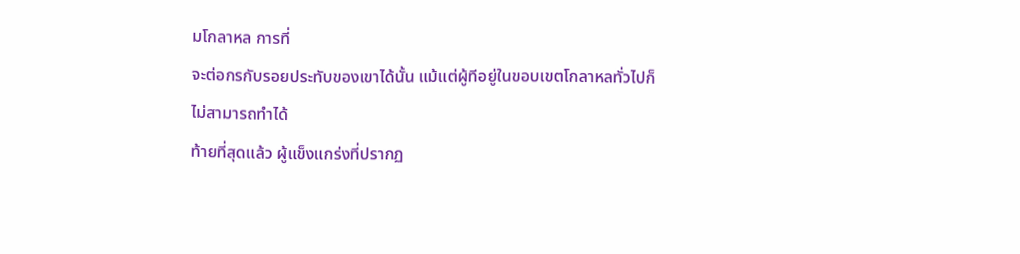มโกลาหล การที่
จะต่อกรกับรอยประทับของเขาได้นั้น แม้แต่ผู้ทีอยู่ในขอบเขตโกลาหลทั่วไปก็
ไม่สามารถทำได้
ท้ายที่สุดแล้ว ผู้แข็งแกร่งที่ปรากฏ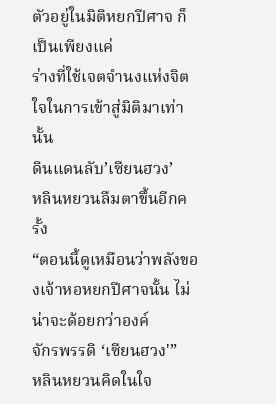ตัวอยู่ในมิติหยกปีศาจ ก็เป็นเพียงแค่
ร่างที่ใช้เจตจำนงแห่งจิตใจในการเข้าสู่มิติมาเท่านั้น
ดินแดนลับ’เซียนฮวง’
หลินหยวนลืมตาขึ้นอีกครั้ง
“ตอนนี้ดูเหมือนว่าพลังของเจ้าหอหยกปีศาจนั้น ไม่น่าจะด้อยกว่าองค์
จักรพรรดิ ‘เซียนฮวง'”
หลินหยวนคิดในใจ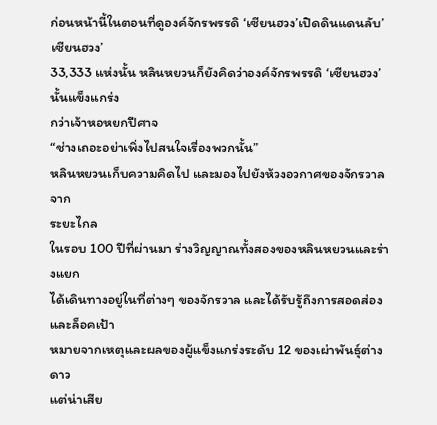ก่อนหน้านี้ในตอนที่ดูองค์จักรพรรดิ ‘เซียนฮวง’เปิดดินแดนลับ’ เซียนฮวง’
33,333 แห่งนั้น หลินหยวนก็ยังคิดว่าองค์จักรพรรดิ ‘เซียนฮวง’นั้นแข็งแกร่ง
กว่าเจ้าหอหยกปีศาจ
“ช่างเถอะอย่าเพิ่งไปสนใจเรื่องพวกนั้น”
หลินหยวนเก็บความคิดไป และมองไปยังห้วงอวกาศของจักรวาลจาก
ระยะไกล
ในรอบ 100 ปีที่ผ่านมา ร่างวิญญาณทั้งสองของหลินหยวนและร่างแยก
ได้เดินทางอยู่ในที่ต่างๆ ของจักรวาล และได้รับรู้ถึงการสอดส่องและล็อคเป้า
หมายจากเหตุและผลของผู้แข็งแกร่งระดับ 12 ของเผ่าพันธุ์ต่างดาว
แต่น่าเสีย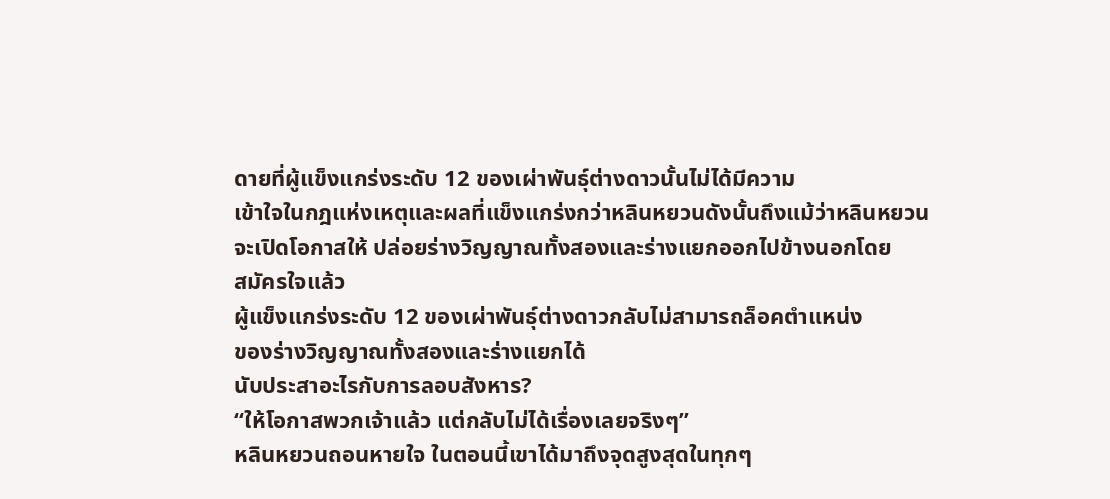ดายที่ผู้แข็งแกร่งระดับ 12 ของเผ่าพันธุ์ต่างดาวนั้นไม่ได้มีความ
เข้าใจในกฎแห่งเหตุและผลที่แข็งแกร่งกว่าหลินหยวนดังนั้นถึงแม้ว่าหลินหยวน
จะเปิดโอกาสให้ ปล่อยร่างวิญญาณทั้งสองและร่างแยกออกไปข้างนอกโดย
สมัครใจแล้ว
ผู้แข็งแกร่งระดับ 12 ของเผ่าพันธุ์ต่างดาวกลับไม่สามารถล็อคตำแหน่ง
ของร่างวิญญาณทั้งสองและร่างแยกได้
นับประสาอะไรกับการลอบสังหาร?
“ให้โอกาสพวกเจ้าแล้ว แต่กลับไม่ได้เรื่องเลยจริงๆ”
หลินหยวนถอนหายใจ ในตอนนี้เขาได้มาถึงจุดสูงสุดในทุกๆ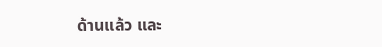ด้านแล้ว และ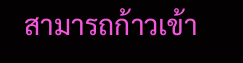สามารถก้าวเข้า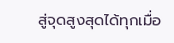สู่จุดสูงสุดได้ทุกเมื่อ